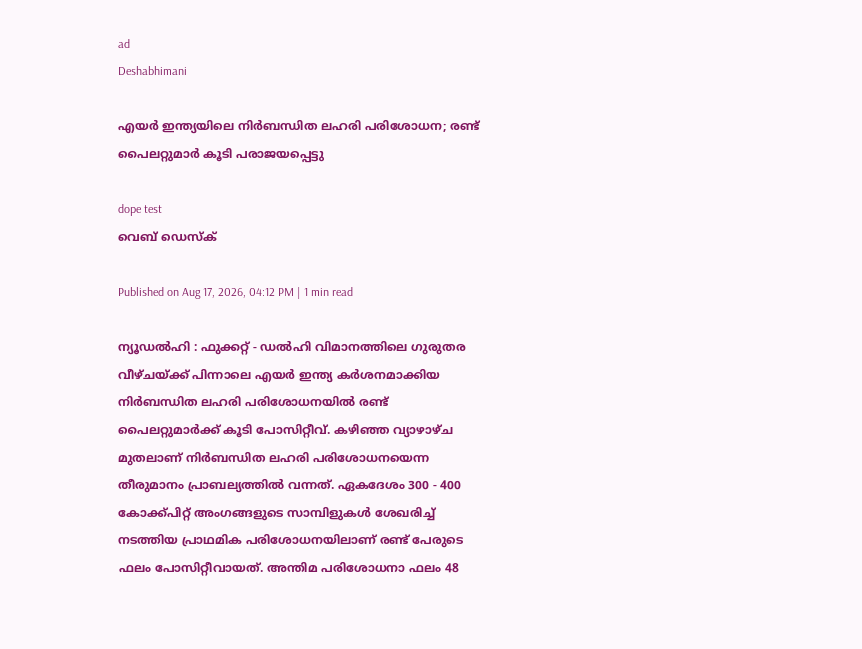ad
Deshabhimani

എയർ ഇന്ത്യയിലെ നിർബന്ധിത ലഹരി പരിശോധന; രണ്ട് പൈലറ്റുമാർ കൂടി പരാജയപ്പെട്ടു

dope test
വെബ് ഡെസ്ക്

Published on Aug 17, 2026, 04:12 PM | 1 min read

ന്യൂഡൽഹി : ഫുക്കറ്റ് - ഡൽഹി വിമാനത്തിലെ ഗുരുതര വീഴ്ചയ്ക്ക് പിന്നാലെ എയർ ഇന്ത്യ കർശനമാക്കിയ നിർബന്ധിത ലഹരി പരിശോധനയിൽ രണ്ട് പൈലറ്റുമാർക്ക് കൂടി പോസിറ്റീവ്. കഴിഞ്ഞ വ്യാഴാഴ്ച മുതലാണ് നിർബന്ധിത ലഹരി പരിശോധനയെന്ന തീരുമാനം പ്രാബല്യത്തിൽ വന്നത്. ഏകദേശം 300 - 400 കോക്ക്പിറ്റ് അംഗങ്ങളുടെ സാമ്പിളുകൾ ശേഖരിച്ച് നടത്തിയ പ്രാഥമിക പരിശോധനയിലാണ് രണ്ട് പേരുടെ ഫലം പോസിറ്റീവായത്. അന്തിമ പരിശോധനാ ഫലം 48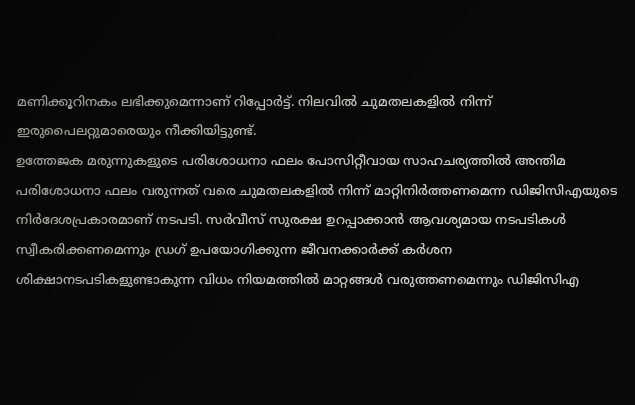മണിക്കൂറിനകം ലഭിക്കുമെന്നാണ് റിപ്പോർട്ട്. നിലവിൽ ചുമതലകളിൽ നിന്ന് ഇരുപൈലറ്റുമാരെയും നീക്കിയിട്ടുണ്ട്.
ഉത്തേജക മരുന്നുകളുടെ പരിശോധനാ ഫലം പോസിറ്റീവായ സാഹചര്യത്തിൽ അന്തിമ പരിശോധനാ ഫലം വരുന്നത് വരെ ചുമതലകളിൽ നിന്ന് മാറ്റിനിർത്തണമെന്ന ഡിജിസിഎയുടെ നിർദേശപ്രകാരമാണ് നടപടി. സർവീസ് സുരക്ഷ ഉറപ്പാക്കാൻ ആവശ്യമായ നടപടികൾ സ്വീകരിക്കണമെന്നും ഡ്രഗ് ഉപയോഗിക്കുന്ന ജീവനക്കാർക്ക് കർശന ശിക്ഷാനടപടികളുണ്ടാകുന്ന വിധം നിയമത്തിൽ മാറ്റങ്ങൾ വരുത്തണമെന്നും ഡിജിസിഎ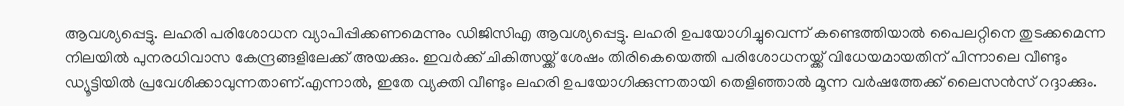ആവശ്യപ്പെട്ടു. ലഹരി പരിശോധന വ്യാപിപ്പിക്കണമെന്നും ഡിജിസിഎ ആവശ്യപ്പെട്ടു. ലഹരി ഉപയോഗിച്ചുവെന്ന് കണ്ടെത്തിയാല്‍ പൈലറ്റിനെ തുടക്കമെന്ന നിലയിൽ പുനരധിവാസ കേന്ദ്രങ്ങളിലേക്ക് അയക്കും. ഇവര്‍ക്ക് ചികിത്സയ്ക്ക് ശേഷം തിരികെയെത്തി പരിശോധനയ്ക്ക് വിധേയമായതിന് പിന്നാലെ വീണ്ടും ഡ്യൂട്ടിയിൽ പ്രവേശിക്കാവുന്നതാണ്.എന്നാല്‍, ഇതേ വ്യക്തി വീണ്ടും ലഹരി ഉപയോഗിക്കുന്നതായി തെളിഞ്ഞാൽ മൂന്ന വർഷത്തേക്ക് ലൈസൻസ് റദ്ദാക്കും.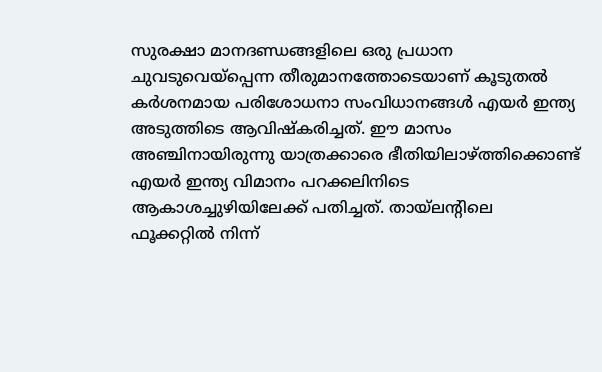സുരക്ഷാ മാനദണ്ഡങ്ങളിലെ ഒരു പ്രധാന ചുവടുവെയ്പ്പെന്ന തീരുമാനത്തോട‍െയാണ് കൂടുതൽ കർശനമായ പരിശോധനാ സംവിധാനങ്ങൾ എയർ ഇന്ത്യ അടുത്തിടെ ആവിഷ്കരിച്ചത്. ഈ മാസം അഞ്ചിനായിരുന്നു യാത്രക്കാരെ ഭീതിയിലാഴ്ത്തിക്കൊണ്ട് എയർ ഇന്ത്യ വിമാനം പറക്കലിനിടെ ആകാശച്ചുഴിയിലേക്ക് പതിച്ചത്. തായ്ലന്റിലെ ഫൂക്കറ്റിൽ നിന്ന്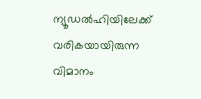ന്യൂഡൽഹിയിലേക്ക് വരികയായിരുന്ന വിമാനം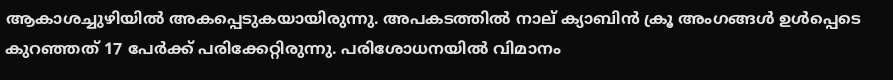ആകാശച്ചുഴിയിൽ അകപ്പെടുകയായിരുന്നു. അപകടത്തിൽ നാല് ക്യാബിൻ ക്രൂ അംഗങ്ങൾ ഉൾപ്പെടെ കുറഞ്ഞത് 17 പേർക്ക് പരിക്കേറ്റിരുന്നു. പരിശോധനയിൽ വിമാനം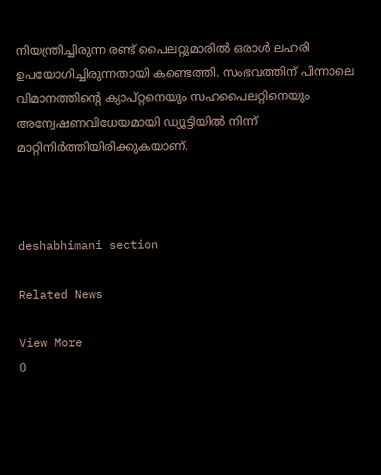നിയന്ത്രിച്ചിരുന്ന രണ്ട് പൈലറ്റുമാരിൽ ഒരാൾ ലഹരി ഉപയോഗിച്ചിരുന്നതായി കണ്ടെത്തി. സംഭവത്തിന് പിന്നാലെ വിമാനത്തിന്റെ ക്യാപ്റ്റനെയും സഹപൈലറ്റിനെയും അന്വേഷണവിധേയമായി ഡ്യൂട്ടിയിൽ നിന്ന് മാറ്റിനിർത്തിയിരിക്കുകയാണ്.



deshabhimani section

Related News

View More
0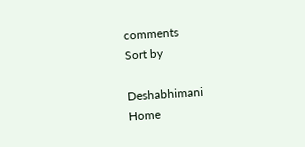comments
Sort by

Deshabhimani
Home